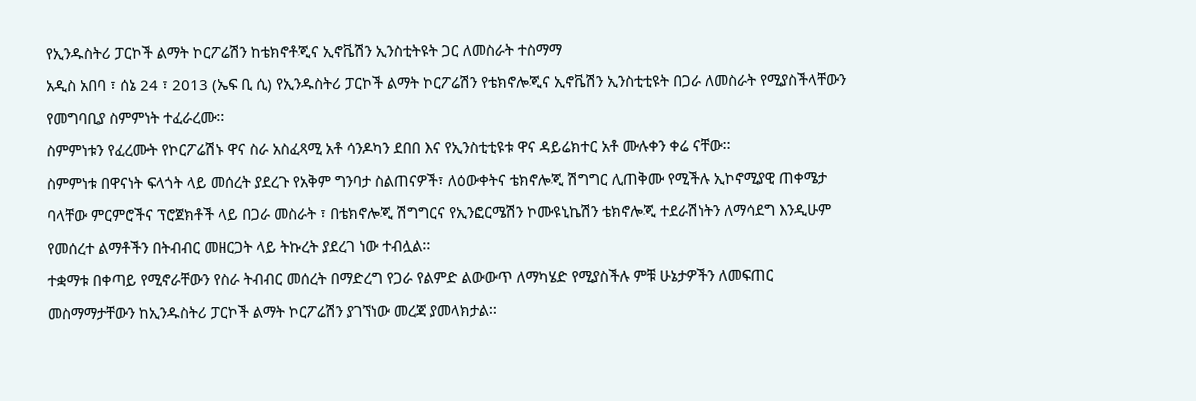የኢንዱስትሪ ፓርኮች ልማት ኮርፖሬሽን ከቴክኖቶጂና ኢኖቬሽን ኢንስቲትዩት ጋር ለመስራት ተስማማ
አዲስ አበባ ፣ ሰኔ 24 ፣ 2013 (ኤፍ ቢ ሲ) የኢንዱስትሪ ፓርኮች ልማት ኮርፖሬሽን የቴክኖሎጂና ኢኖቬሽን ኢንስቲቲዩት በጋራ ለመስራት የሚያስችላቸውን የመግባቢያ ስምምነት ተፈራረሙ፡፡
ስምምነቱን የፈረሙት የኮርፖሬሽኑ ዋና ስራ አስፈጻሚ አቶ ሳንዶካን ደበበ እና የኢንስቲቲዩቱ ዋና ዳይሬክተር አቶ ሙሉቀን ቀሬ ናቸው፡፡
ስምምነቱ በዋናነት ፍላጎት ላይ መሰረት ያደረጉ የአቅም ግንባታ ስልጠናዎች፣ ለዕውቀትና ቴክኖሎጂ ሽግግር ሊጠቅሙ የሚችሉ ኢኮኖሚያዊ ጠቀሜታ ባላቸው ምርምሮችና ፕሮጀክቶች ላይ በጋራ መስራት ፣ በቴክኖሎጂ ሽግግርና የኢንፎርሜሽን ኮሙዩኒኬሽን ቴክኖሎጂ ተደራሽነትን ለማሳደግ እንዲሁም የመሰረተ ልማቶችን በትብብር መዘርጋት ላይ ትኩረት ያደረገ ነው ተብሏል፡፡
ተቋማቱ በቀጣይ የሚኖራቸውን የስራ ትብብር መሰረት በማድረግ የጋራ የልምድ ልውውጥ ለማካሄድ የሚያስችሉ ምቹ ሁኔታዎችን ለመፍጠር መስማማታቸውን ከኢንዱስትሪ ፓርኮች ልማት ኮርፖሬሽን ያገኘነው መረጃ ያመላክታል፡፡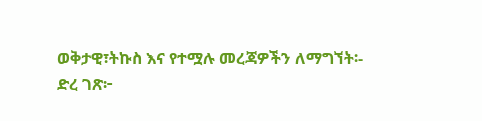ወቅታዊ፣ትኩስ እና የተሟሉ መረጃዎችን ለማግኘት፡-
ድረ ገጽ፦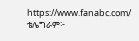https://www.fanabc.com/
ቴሌግራም፦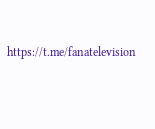https://t.me/fanatelevision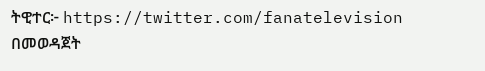ትዊተር፦ https://twitter.com/fanatelevision በመወዳጀት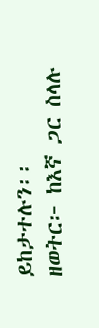ይከታተሉን፡፡
ዘወትር፦ ከእኛ ጋር ስላሉ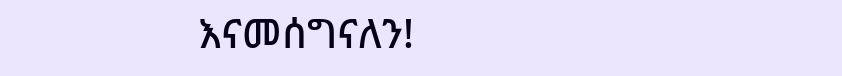እናመሰግናለን!